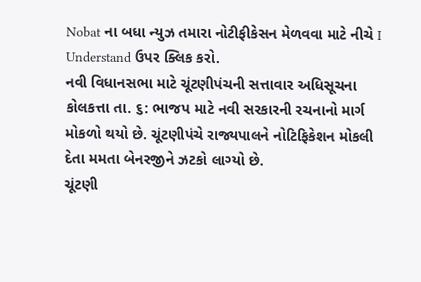Nobat ના બધા ન્યુઝ તમારા નોટીફીકેસન મેળવવા માટે નીચે I Understand ઉપર ક્લિક કરો.
નવી વિધાનસભા માટે ચૂંટણીપંચની સત્તાવાર અધિસૂચના
કોલકત્તા તા. ૬: ભાજપ માટે નવી સરકારની રચનાનો માર્ગ મોકળો થયો છે. ચૂંટણીપંચે રાજ્યપાલને નોટિફિકેશન મોકલી દેતા મમતા બેનરજીને ઝટકો લાગ્યો છે.
ચૂંટણી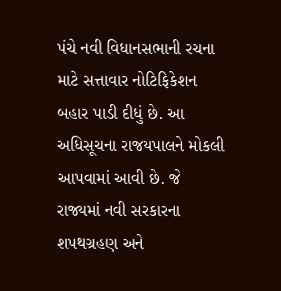પંચે નવી વિધાનસભાની રચના માટે સત્તાવાર નોટિફિકેશન બહાર પાડી દીધું છે. આ અધિસૂચના રાજયપાલને મોકલી આપવામાં આવી છે. જે રાજ્યમાં નવી સરકારના શપથગ્રહણ અને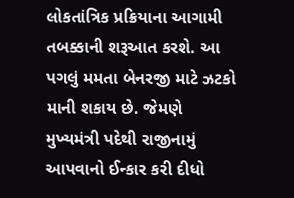લોકતાંત્રિક પ્રક્રિયાના આગામી તબક્કાની શરૂઆત કરશે. આ પગલું મમતા બેનરજી માટે ઝટકો માની શકાય છે. જેમણે મુખ્યમંત્રી પદેથી રાજીનામું આપવાનો ઈન્કાર કરી દીધો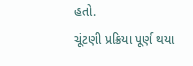હતો.
ચૂંટણી પ્રક્રિયા પૂર્ણ થયા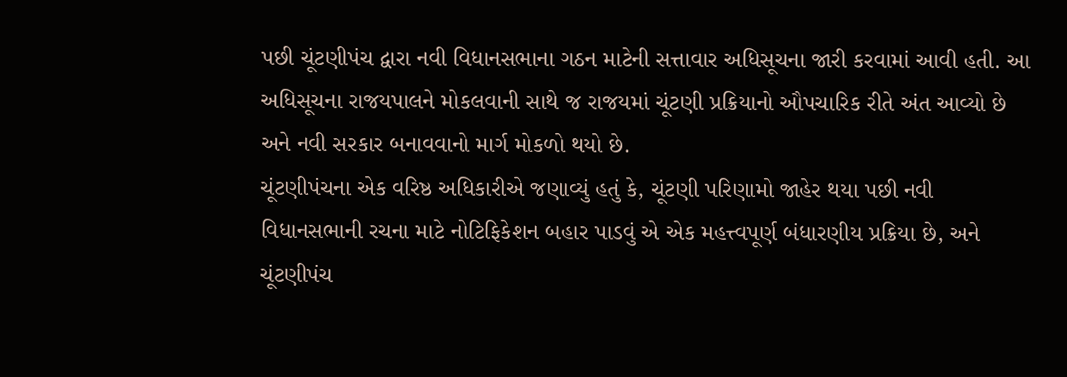પછી ચૂંટણીપંચ દ્વારા નવી વિધાનસભાના ગઠન માટેની સત્તાવાર અધિસૂચના જારી કરવામાં આવી હતી. આ અધિસૂચના રાજયપાલને મોકલવાની સાથે જ રાજયમાં ચૂંટણી પ્રક્રિયાનો ઔપચારિક રીતે અંત આવ્યો છે અને નવી સરકાર બનાવવાનો માર્ગ મોકળો થયો છે.
ચૂંટણીપંચના એક વરિષ્ઠ અધિકારીએ જણાવ્યું હતું કે, ચૂંટણી પરિણામો જાહેર થયા પછી નવી વિધાનસભાની રચના માટે નોટિફિકેશન બહાર પાડવું એ એક મહત્ત્વપૂર્ણ બંધારણીય પ્રક્રિયા છે, અને ચૂંટણીપંચ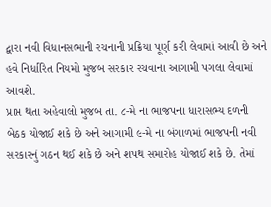દ્વારા નવી વિધાનસભાની રચનાની પ્રક્રિયા પૂર્ણ કરી લેવામાં આવી છે અને હવે નિર્ધારિત નિયમો મુજબ સરકાર રચવાના આગામી પગલા લેવામાં આવશે.
પ્રાપ્ત થતા અહેવાલો મુજબ તા. ૮-મે ના ભાજપના ધારાસભ્ય દળની બેઠક યોજાઈ શકે છે અને આગામી ૯-મે ના બંગાળમાં ભાજપની નવી સરકારનું ગઠન થઈ શકે છે અને શપથ સમારોહ યોજાઈ શકે છે. તેમાં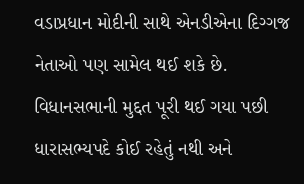વડાપ્રધાન મોદીની સાથે એનડીએના દિગ્ગજ નેતાઓ પણ સામેલ થઈ શકે છે.
વિધાનસભાની મુદ્દત પૂરી થઈ ગયા પછી ધારાસભ્યપદે કોઈ રહેતું નથી અને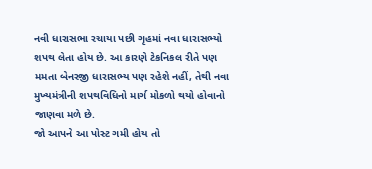નવી ધારાસભા રચાયા પછી ગૃહમાં નવા ધારાસભ્યો શપથ લેતા હોય છે. આ કારણે ટેકનિકલ રીતે પણ મમતા બેનરજી ધારાસભ્ય પણ રહેશે નહીં, તેથી નવા મુખ્યમંત્રીની શપથવિધિનો માર્ગ મોકળો થયો હોવાનો જાણવા મળે છે.
જો આપને આ પોસ્ટ ગમી હોય તો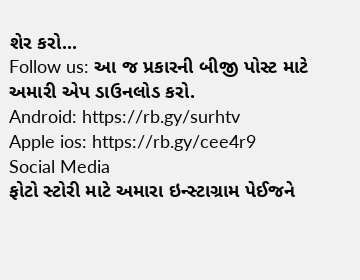શેર કરો...
Follow us: આ જ પ્રકારની બીજી પોસ્ટ માટે અમારી એપ ડાઉનલોડ કરો.
Android: https://rb.gy/surhtv
Apple ios: https://rb.gy/cee4r9
Social Media
ફોટો સ્ટોરી માટે અમારા ઇન્સ્ટાગ્રામ પેઈજને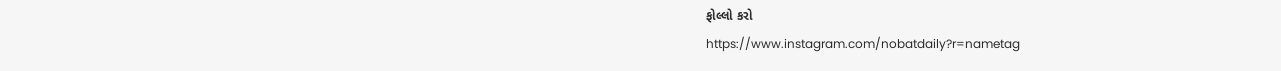ફોલ્લો કરો
https://www.instagram.com/nobatdaily?r=nametag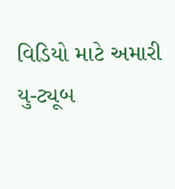વિડિયો માટે અમારી યુ-ટ્યૂબ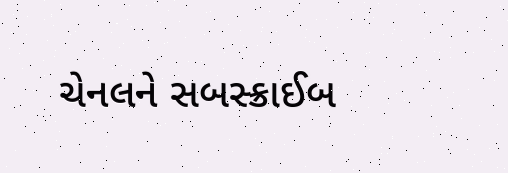ચેનલને સબસ્ક્રાઈબ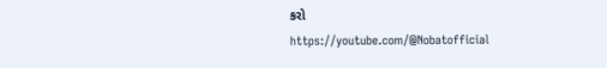કરો
https://youtube.com/@Nobatofficial